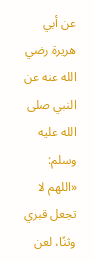عن أبي هريرة رضي الله عنه عن النبي صلى الله عليه وسلم:
«اللهم لا تجعل قبري وثنًا، لعن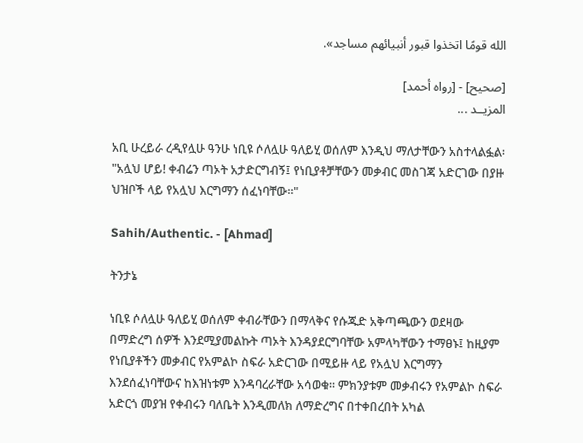الله قومًا اتخذوا قبور أنبيائهم مساجد».

[صحيح] - [رواه أحمد]
المزيــد ...

አቢ ሁረይራ ረዲየሏሁ ዓንሁ ነቢዩ ሶለሏሁ ዓለይሂ ወሰለም እንዲህ ማለታቸውን አስተላልፏል፡
"አሏህ ሆይ! ቀብሬን ጣኦት አታድርግብኝ፤ የነቢያቶቻቸውን መቃብር መስገጃ አድርገው በያዙ ህዝቦች ላይ የአሏህ እርግማን ሰፈነባቸው።"

Sahih/Authentic. - [Ahmad]

ትንታኔ

ነቢዩ ሶለሏሁ ዓለይሂ ወሰለም ቀብራቸውን በማላቅና የሱጁድ አቅጣጫውን ወደዛው በማድረግ ሰዎች እንደሚያመልኩት ጣኦት እንዳያደርግባቸው አምላካቸውን ተማፀኑ፤ ከዚያም የነቢያቶችን መቃብር የአምልኮ ስፍራ አድርገው በሚይዙ ላይ የአሏህ እርግማን እንደሰፈነባቸውና ከእዝነቱም እንዳባረራቸው አሳወቁ። ምክንያቱም መቃብሩን የአምልኮ ስፍራ አድርጎ መያዝ የቀብሩን ባለቤት እንዲመለክ ለማድረግና በተቀበረበት አካል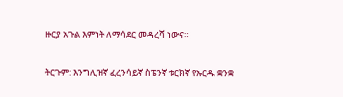ዙርያ አጉል እምነት ለማሳደር መዳረሻ ነውና።

ትርጉም: እንግሊዝኛ ፈረንሳይኛ ስፔንኛ ቱርክኛ የኡርዱ ቋንቋ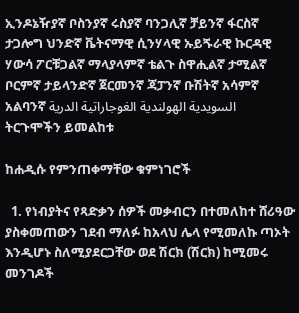ኢንዶኔዥያኛ ቦስንያኛ ሩስያኛ ባንጋሊኛ ቻይንኛ ፋርስኛ ታጋሎግ ህንድኛ ቬትናማዊ ሲንሃላዊ ኡይጙራዊ ኩርዳዊ ሃውሳ ፖርቹጋልኛ ማላያላምኛ ቴልጉ ስዋሒልኛ ታሚልኛ ቦርምኛ ታይላንድኛ ጀርመንኛ ጃፓንኛ ቡሽትኛ አሳምኛ አልባንኛ السويدية الهولندية الغوجاراتية الدرية
ትርጉሞችን ይመልከቱ

ከሐዲሱ የምንጠቀማቸው ቁምነገሮች

  1. የነብያትና የጻድቃን ሰዎች መቃብርን በተመለከተ ሸሪዓው ያስቀመጠውን ገደብ ማለፉ ከአላህ ሌላ የሚመለኩ ጣኦት እንዲሆኑ ስለሚያደርጋቸው ወደ ሽርክ (ሽርክ) ከሚመሩ መንገዶች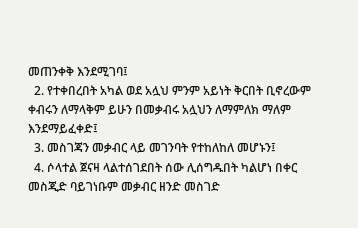መጠንቀቅ እንደሚገባ፤
  2. የተቀበረበት አካል ወደ አሏህ ምንም አይነት ቅርበት ቢኖረውም ቀብሩን ለማላቅም ይሁን በመቃብሩ አሏህን ለማምለክ ማለም እንደማይፈቀድ፤
  3. መስገጃን መቃብር ላይ መገንባት የተከለከለ መሆኑን፤
  4. ሶላተል ጀናዛ ላልተሰገደበት ሰው ሊሰግዱበት ካልሆነ በቀር መስጂድ ባይገነቡም መቃብር ዘንድ መስገድ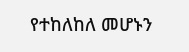የተከለከለ መሆኑን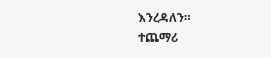እንረዳለን።
ተጨማሪ